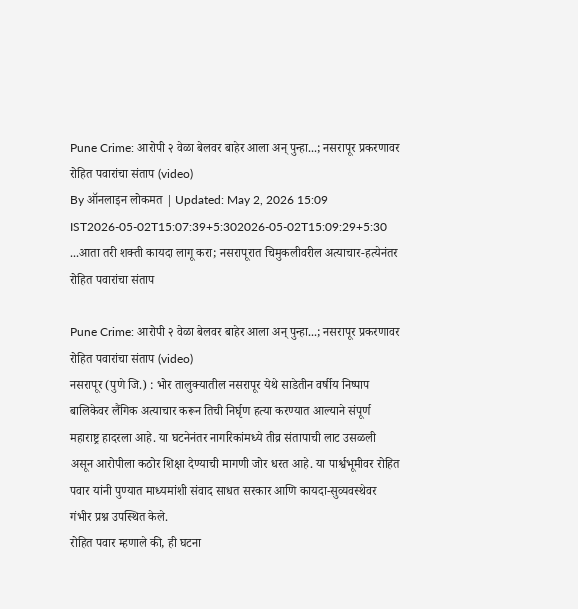Pune Crime: आरोपी २ वेळा बेलवर बाहेर आला अन् पुन्हा...; नसरापूर प्रकरणावर रोहित पवारांचा संताप (video)
By ऑनलाइन लोकमत | Updated: May 2, 2026 15:09 IST2026-05-02T15:07:39+5:302026-05-02T15:09:29+5:30
...आता तरी शक्ती कायदा लागू करा; नसरापूरात चिमुकलीवरील अत्याचार-हत्येनंतर रोहित पवारांचा संताप

Pune Crime: आरोपी २ वेळा बेलवर बाहेर आला अन् पुन्हा...; नसरापूर प्रकरणावर रोहित पवारांचा संताप (video)
नसरापूर (पुणे जि.) : भोर तालुक्यातील नसरापूर येथे साडेतीन वर्षीय निष्पाप बालिकेवर लैंगिक अत्याचार करून तिची निर्घृण हत्या करण्यात आल्याने संपूर्ण महाराष्ट्र हादरला आहे. या घटनेनंतर नागरिकांमध्ये तीव्र संतापाची लाट उसळली असून आरोपीला कठोर शिक्षा देण्याची मागणी जोर धरत आहे. या पार्श्वभूमीवर रोहित पवार यांनी पुण्यात माध्यमांशी संवाद साधत सरकार आणि कायदा-सुव्यवस्थेवर गंभीर प्रश्न उपस्थित केले.
रोहित पवार म्हणाले की, ही घटना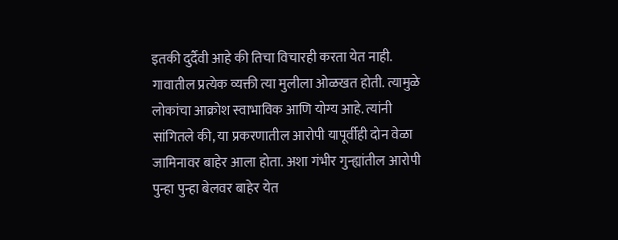इतकी दुर्दैवी आहे की तिचा विचारही करता येत नाही. गावातील प्रत्येक व्यक्ती त्या मुलीला ओळखत होती. त्यामुळे लोकांचा आक्रोश स्वाभाविक आणि योग्य आहे. त्यांनी सांगितले की, या प्रकरणातील आरोपी यापूर्वीही दोन वेळा जामिनावर बाहेर आला होता. अशा गंभीर गुन्ह्यांतील आरोपी पुन्हा पुन्हा बेलवर बाहेर येत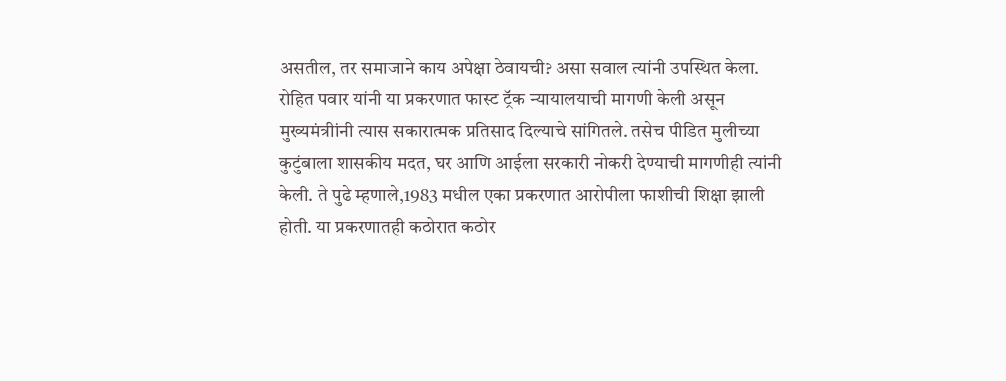असतील, तर समाजाने काय अपेक्षा ठेवायची? असा सवाल त्यांनी उपस्थित केला. रोहित पवार यांनी या प्रकरणात फास्ट ट्रॅक न्यायालयाची मागणी केली असून मुख्यमंत्रीांनी त्यास सकारात्मक प्रतिसाद दिल्याचे सांगितले. तसेच पीडित मुलीच्या कुटुंबाला शासकीय मदत, घर आणि आईला सरकारी नोकरी देण्याची मागणीही त्यांनी केली. ते पुढे म्हणाले,1983 मधील एका प्रकरणात आरोपीला फाशीची शिक्षा झाली होती. या प्रकरणातही कठोरात कठोर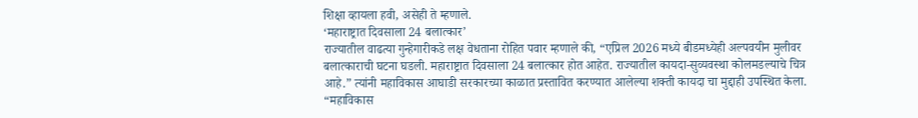शिक्षा व्हायला हवी, असेही ते म्हणाले.
‘महाराष्ट्रात दिवसाला 24 बलात्कार’
राज्यातील वाढत्या गुन्हेगारीकडे लक्ष वेधताना रोहित पवार म्हणाले की, “एप्रिल 2026 मध्ये बीडमध्येही अल्पवयीन मुलीवर बलात्काराची घटना घडली. महाराष्ट्रात दिवसाला 24 बलात्कार होत आहेत. राज्यातील कायदा-सुव्यवस्था कोलमडल्याचे चित्र आहे.” त्यांनी महाविकास आघाडी सरकारच्या काळात प्रस्तावित करण्यात आलेल्या शक्ती कायदा चा मुद्दाही उपस्थित केला. “महाविकास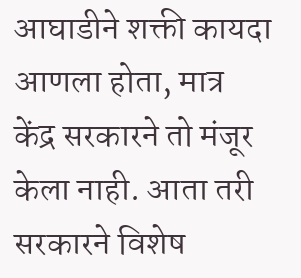आघाडीने शक्ती कायदा आणला होता, मात्र केंद्र सरकारने तो मंजूर केला नाही. आता तरी सरकारने विशेष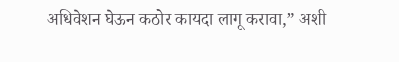अधिवेशन घेऊन कठोर कायदा लागू करावा,” अशी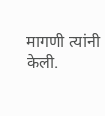मागणी त्यांनी केली.